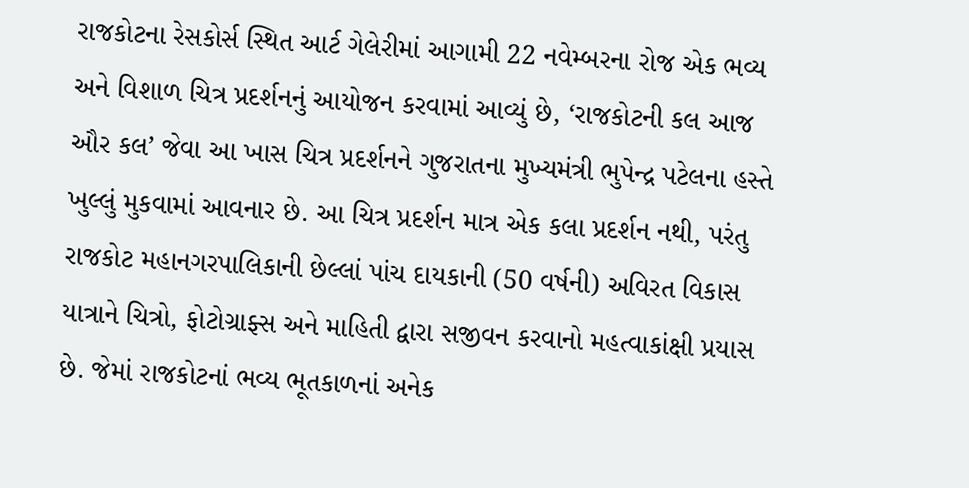રાજકોટના રેસકોર્સ સ્થિત આર્ટ ગેલેરીમાં આગામી 22 નવેમ્બરના રોજ એક ભવ્ય અને વિશાળ ચિત્ર પ્રદર્શનનું આયોજન કરવામાં આવ્યું છે, ‘રાજકોટની કલ આજ ઔર કલ’ જેવા આ ખાસ ચિત્ર પ્રદર્શનને ગુજરાતના મુખ્યમંત્રી ભુપેન્દ્ર પટેલના હસ્તે ખુલ્લું મુકવામાં આવનાર છે. આ ચિત્ર પ્રદર્શન માત્ર એક કલા પ્રદર્શન નથી, પરંતુ રાજકોટ મહાનગરપાલિકાની છેલ્લાં પાંચ દાયકાની (50 વર્ષની) અવિરત વિકાસ યાત્રાને ચિત્રો, ફોટોગ્રાફ્સ અને માહિતી દ્વારા સજીવન કરવાનો મહત્વાકાંક્ષી પ્રયાસ છે. જેમાં રાજકોટનાં ભવ્ય ભૂતકાળનાં અનેક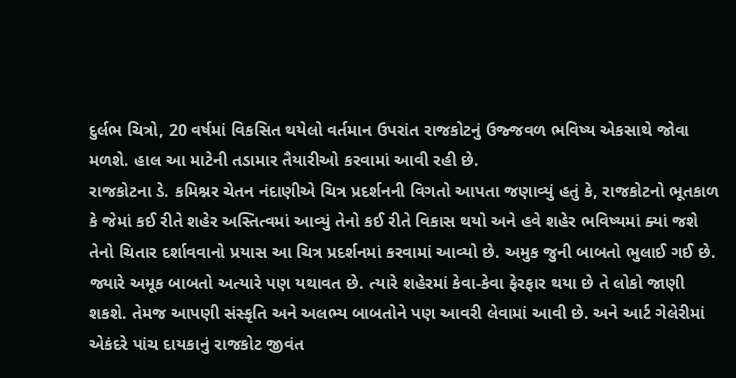દુર્લભ ચિત્રો, 20 વર્ષમાં વિકસિત થયેલો વર્તમાન ઉપરાંત રાજકોટનું ઉજ્જવળ ભવિષ્ય એકસાથે જોવા મળશે. હાલ આ માટેની તડામાર તૈયારીઓ કરવામાં આવી રહી છે.
રાજકોટના ડે. કમિશ્નર ચેતન નંદાણીએ ચિત્ર પ્રદર્શનની વિગતો આપતા જણાવ્યું હતું કે, રાજકોટનો ભૂતકાળ કે જેમાં કઈ રીતે શહેર અસ્તિત્વમાં આવ્યું તેનો કઈ રીતે વિકાસ થયો અને હવે શહેર ભવિષ્યમાં ક્યાં જશે તેનો ચિતાર દર્શાવવાનો પ્રયાસ આ ચિત્ર પ્રદર્શનમાં કરવામાં આવ્યો છે. અમુક જુની બાબતો ભુલાઈ ગઈ છે. જ્યારે અમૂક બાબતો અત્યારે પણ યથાવત છે. ત્યારે શહેરમાં કેવા-કેવા ફેરફાર થયા છે તે લોકો જાણી શકશે. તેમજ આપણી સંસ્કૃતિ અને અલભ્ય બાબતોને પણ આવરી લેવામાં આવી છે. અને આર્ટ ગેલેરીમાં એકંદરે પાંચ દાયકાનું રાજકોટ જીવંત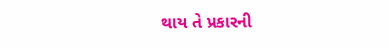થાય તે પ્રકારની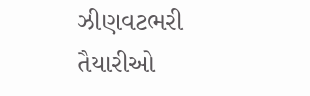ઝીણવટભરી તૈયારીઓ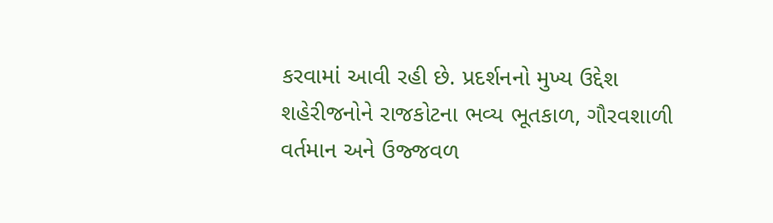કરવામાં આવી રહી છે. પ્રદર્શનનો મુખ્ય ઉદ્દેશ શહેરીજનોને રાજકોટના ભવ્ય ભૂતકાળ, ગૌરવશાળી વર્તમાન અને ઉજ્જવળ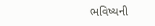ભવિષ્યની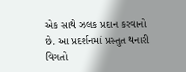એક સાથે ઝલક પ્રદાન કરવાનો છે. આ પ્રદર્શનમાં પ્રસ્તુત થનારી વિગતો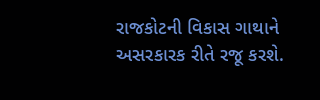રાજકોટની વિકાસ ગાથાને અસરકારક રીતે રજૂ કરશે.